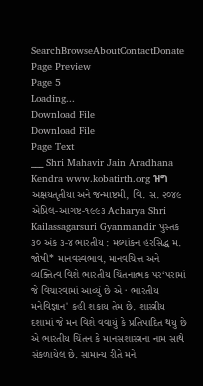SearchBrowseAboutContactDonate
Page Preview
Page 5
Loading...
Download File
Download File
Page Text
___ Shri Mahavir Jain Aradhana Kendra www.kobatirth.org ዝግ અક્ષયતૃતીયા અને જન્માષ્ટમી, વિ. સ. ૨૦૪૯ એપ્રિલ-આગષ્ટ-૧૯૯૩ Acharya Shri Kailassagarsuri Gyanmandir પુસ્તક ૩૦ અંક ૩-૪ ભારતીય : મલ્યાંકન હરસિદ્ધ મ. જોષી* માનવસ્વભાવ, માનવચિત્ત અને વ્યક્તિત્વ વિશે ભારતીય ચિંતનાત્મક પર‘પરામાં જે વિચારવામાં આવ્યું છે એ · ભારતીય મનેવિજ્ઞાન' કહી શકાય તેમ છે. શાસ્ત્રીય દશામાં જે મન વિશે વવાયું કે પ્રતિપાદિત થયુ છે એ ભારતીય ચિંતન કે માનસશાસ્ત્રના નામ સાથે સંકળાયેલ છે. સામાન્ય રીતે મને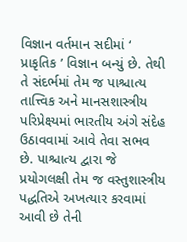વિજ્ઞાન વર્તમાન સદીમાં ‘ પ્રાકૃતિક ’ વિજ્ઞાન બન્યું છે. તેથી તે સંદર્ભમાં તેમ જ પાશ્ચાત્ય તાત્ત્વિક અને માનસશાસ્ત્રીય પરિપ્રેક્ષ્યમાં ભારતીય અંગે સંદેહ ઉઠાવવામાં આવે તેવા સભવ છે. પાશ્ચાત્ય દ્વારા જે પ્રયોગલક્ષી તેમ જ વસ્તુશાસ્ત્રીય પદ્ધતિએ અખત્યાર કરવામાં આવી છે તેની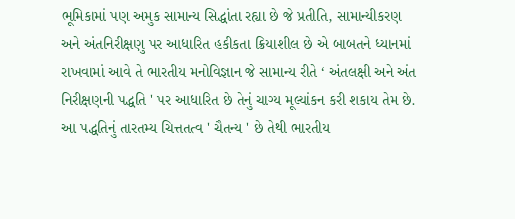ભૂમિકામાં પણ અમુક સામાન્ય સિદ્ધાંતા રહ્યા છે જે પ્રતીતિ, સામાન્યીકરણ અને અંતનિરીક્ષણુ પર આધારિત હકીકતા ક્રિયાશીલ છે એ બાબતને ધ્યાનમાં રાખવામાં આવે તે ભારતીય મનોવિજ્ઞાન જે સામાન્ય રીતે ‘ અંતલક્ષી અને અંત નિરીક્ષણની પદ્ધતિ ' પર આધારિત છે તેનું ચાગ્ય મૂલ્યાંકન કરી શકાય તેમ છે. આ પદ્ધતિનું તારતમ્ય ચિત્તતત્વ ' ચૈતન્ય ' છે તેથી ભારતીય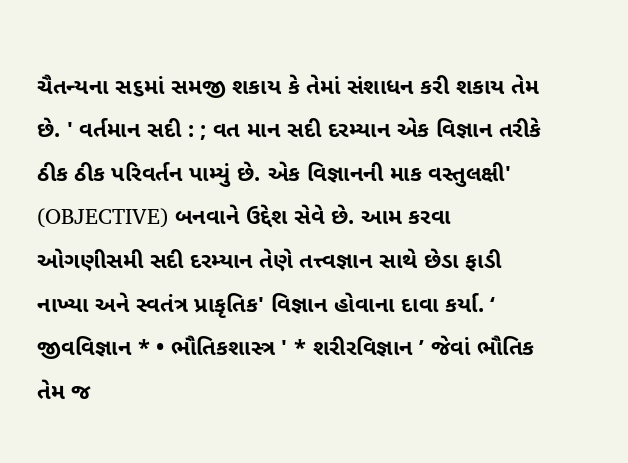ચૈતન્યના સ૬માં સમજી શકાય કે તેમાં સંશાધન કરી શકાય તેમ છે. ' વર્તમાન સદી : ; વત માન સદી દરમ્યાન એક વિજ્ઞાન તરીકે ઠીક ઠીક પરિવર્તન પામ્યું છે. એક વિજ્ઞાનની માક વસ્તુલક્ષી' (OBJECTIVE) બનવાને ઉદ્દેશ સેવે છે. આમ કરવા ઓગણીસમી સદી દરમ્યાન તેણે તત્ત્વજ્ઞાન સાથે છેડા ફાડી નાખ્યા અને સ્વતંત્ર પ્રાકૃતિક' વિજ્ઞાન હોવાના દાવા કર્યા. ‘ જીવવિજ્ઞાન * • ભૌતિકશાસ્ત્ર ' * શરીરવિજ્ઞાન ’ જેવાં ભૌતિક તેમ જ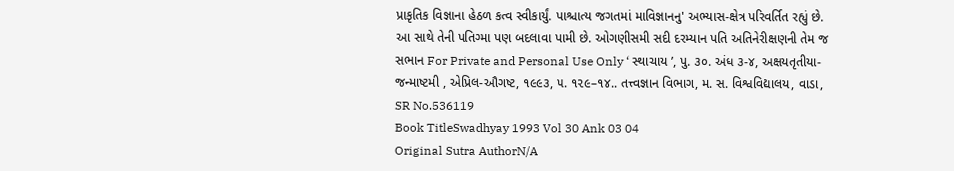પ્રાકૃતિક વિજ્ઞાના હેઠળ કત્વ સ્વીકાર્યું. પાશ્ચાત્ય જગતમાં માવિજ્ઞાનનુ' અભ્યાસ-ક્ષેત્ર પરિવર્તિત રહ્યું છે. આ સાથે તેની પતિગ્મા પણ બદલાવા પામી છે. ઓગણીસમી સદી દરમ્યાન પતિ અતિનેરીક્ષણની તેમ જ સભાન For Private and Personal Use Only ‘ સ્થાચાય ’, પુ. ૩૦. અંધ ૩-૪, અક્ષયતૃતીયા-જન્માષ્ટમી , એપ્રિલ-ઔગષ્ટ, ૧૯૯૩, ૫. ૧૨૯–૧૪.. તત્ત્વજ્ઞાન વિભાગ, મ. સ. વિશ્વવિદ્યાલય, વાડા,
SR No.536119
Book TitleSwadhyay 1993 Vol 30 Ank 03 04
Original Sutra AuthorN/A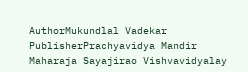AuthorMukundlal Vadekar
PublisherPrachyavidya Mandir Maharaja Sayajirao Vishvavidyalay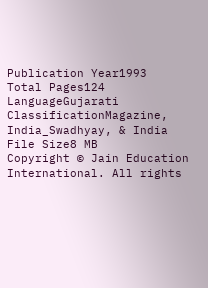Publication Year1993
Total Pages124
LanguageGujarati
ClassificationMagazine, India_Swadhyay, & India
File Size8 MB
Copyright © Jain Education International. All rights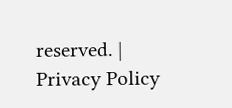reserved. | Privacy Policy